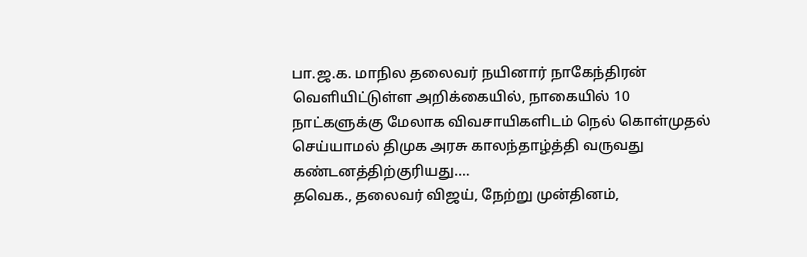பா.ஜ.க. மாநில தலைவர் நயினார் நாகேந்திரன் வெளியிட்டுள்ள அறிக்கையில், நாகையில் 10 நாட்களுக்கு மேலாக விவசாயிகளிடம் நெல் கொள்முதல் செய்யாமல் திமுக அரசு காலந்தாழ்த்தி வருவது கண்டனத்திற்குரியது.…
தவெக., தலைவர் விஜய், நேற்று முன்தினம்,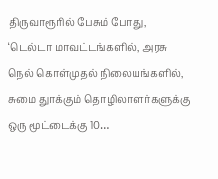திருவாரூரில் பேசும் போது, ‘டெல்டா மாவட்டங்களில், அரசு நெல் கொள்முதல் நிலையங்களில், சுமை துாக்கும் தொழிலாளர்களுக்கு ஒரு மூட்டைக்கு 10…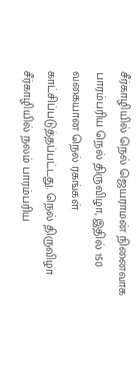சீர்காழியில் நெல் ஜெயராமன் நினைவாக பாரம்பரிய நெல் திருவிழா, இதில் 150 வகையான நெல் ரகங்கள் காட்சிப்படுத்தப்பட்டது. நெல் திருவிழா சீர்காழியில் நலம் பாரம்பரிய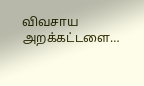விவசாய அறக்கட்டளை…